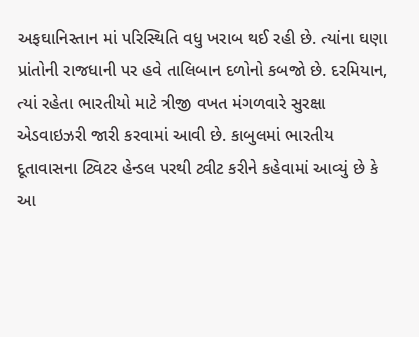અફઘાનિસ્તાન માં પરિસ્થિતિ વધુ ખરાબ થઈ રહી છે. ત્યાંના ઘણા પ્રાંતોની રાજધાની પર હવે તાલિબાન દળોનો કબજો છે. દરમિયાન, ત્યાં રહેતા ભારતીયો માટે ત્રીજી વખત મંગળવારે સુરક્ષા એડવાઇઝરી જારી કરવામાં આવી છે. કાબુલમાં ભારતીય દૂતાવાસના ટ્વિટર હેન્ડલ પરથી ટ્વીટ કરીને કહેવામાં આવ્યું છે કે આ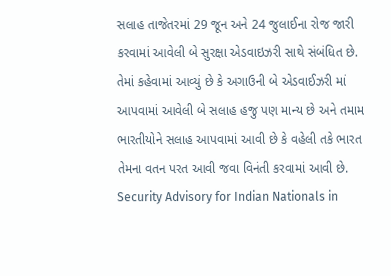સલાહ તાજેતરમાં 29 જૂન અને 24 જુલાઈના રોજ જારી કરવામાં આવેલી બે સુરક્ષા એડવાઇઝરી સાથે સંબંધિત છે.
તેમાં કહેવામાં આવ્યું છે કે અગાઉની બે એડવાઈઝરી માં આપવામાં આવેલી બે સલાહ હજુ પણ માન્ય છે અને તમામ ભારતીયોને સલાહ આપવામાં આવી છે કે વહેલી તકે ભારત તેમના વતન પરત આવી જવા વિનંતી કરવામાં આવી છે.
Security Advisory for Indian Nationals in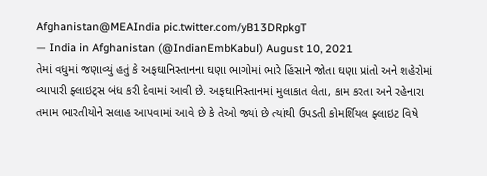Afghanistan@MEAIndia pic.twitter.com/yB13DRpkgT
— India in Afghanistan (@IndianEmbKabul) August 10, 2021
તેમાં વધુમાં જણાવ્યું હતું કે અફઘાનિસ્તાનના ઘણા ભાગોમાં ભારે હિંસાને જોતા ઘણા પ્રાંતો અને શહેરોમાં વ્યાપારી ફ્લાઇટ્સ બંધ કરી દેવામાં આવી છે. અફઘાનિસ્તાનમાં મુલાકાત લેતા, કામ કરતા અને રહેનારા તમામ ભારતીયોને સલાહ આપવામાં આવે છે કે તેઓ જ્યાં છે ત્યાંથી ઉપડતી કોમર્શિયલ ફ્લાઇટ વિષે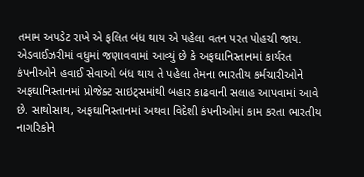તમામ અપડેટ રાખે એ ફલિત બંધ થાય એ પહેલા વતન પરત પોહચી જાય.
એડવાઈઝરીમાં વધુમાં જણાવવામાં આવ્યું છે કે અફઘાનિસ્તાનમાં કાર્યરત કંપનીઓને હવાઈ સેવાઓ બંધ થાય તે પહેલા તેમના ભારતીય કર્મચારીઓને અફઘાનિસ્તાનમાં પ્રોજેક્ટ સાઇટ્સમાંથી બહાર કાઢવાની સલાહ આપવામાં આવે છે. સાથોસાથ, અફઘાનિસ્તાનમાં અથવા વિદેશી કંપનીઓમાં કામ કરતા ભારતીય નાગરિકોને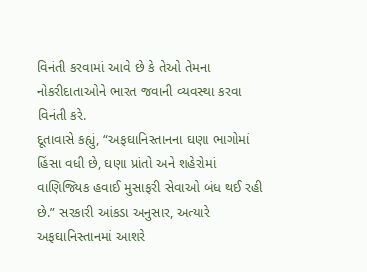વિનંતી કરવામાં આવે છે કે તેઓ તેમના નોકરીદાતાઓને ભારત જવાની વ્યવસ્થા કરવા વિનંતી કરે.
દૂતાવાસે કહ્યું, “અફઘાનિસ્તાનના ઘણા ભાગોમાં હિંસા વધી છે, ઘણા પ્રાંતો અને શહેરોમાં વાણિજ્યિક હવાઈ મુસાફરી સેવાઓ બંધ થઈ રહી છે.” સરકારી આંકડા અનુસાર, અત્યારે અફઘાનિસ્તાનમાં આશરે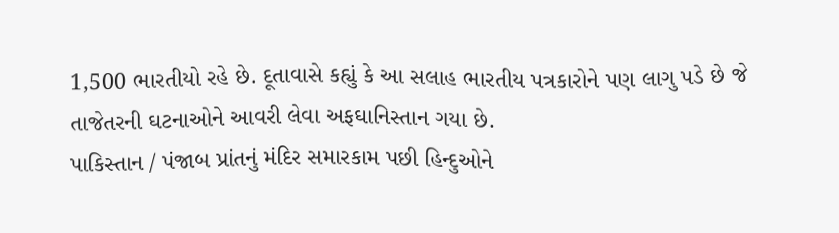1,500 ભારતીયો રહે છે. દૂતાવાસે કહ્યું કે આ સલાહ ભારતીય પત્રકારોને પણ લાગુ પડે છે જે તાજેતરની ઘટનાઓને આવરી લેવા અફઘાનિસ્તાન ગયા છે.
પાકિસ્તાન / પંજાબ પ્રાંતનું મંદિર સમારકામ પછી હિન્દુઓને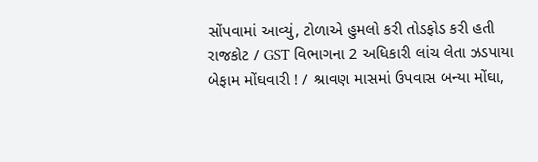સોંપવામાં આવ્યું, ટોળાએ હુમલો કરી તોડફોડ કરી હતી
રાજકોટ / GST વિભાગના 2 અધિકારી લાંચ લેતા ઝડપાયા
બેફામ મોંઘવારી ! / શ્રાવણ માસમાં ઉપવાસ બન્યા મોંઘા,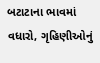બટાટાના ભાવમાં વધારો, ગૃહિણીઓનું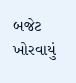બજેટ ખોરવાયું